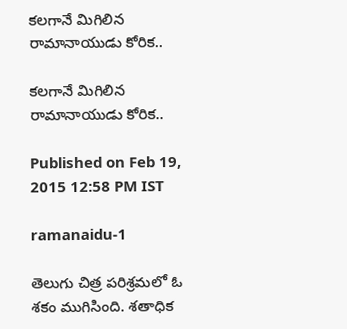కలగానే మిగిలిన రామానాయుడు కోరిక..

కలగానే మిగిలిన రామానాయుడు కోరిక..

Published on Feb 19, 2015 12:58 PM IST

ramanaidu-1

తెలుగు చిత్ర పరిశ్రమలో ఓ శకం ముగిసింది. శతాధిక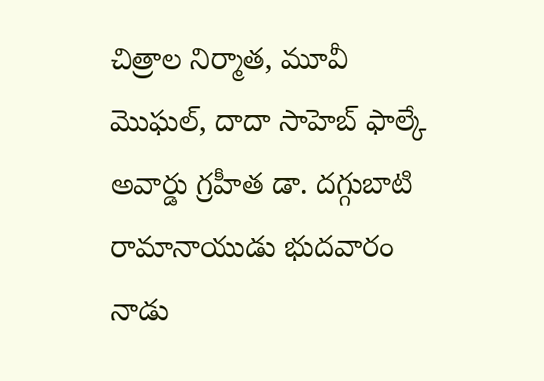చిత్రాల నిర్మాత, మూవీ మొఘల్, దాదా సాహెబ్ ఫాల్కే అవార్డు గ్రహీత డా. దగ్గుబాటి రామానాయుడు భుదవారం నాడు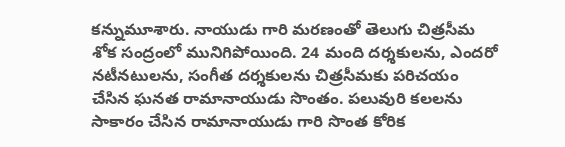కన్నుమూశారు. నాయుడు గారి మరణంతో తెలుగు చిత్రసీమ శోక సంద్రంలో మునిగిపోయింది. 24 మంది దర్శకులను, ఎందరో నటీనటులను, సంగీత దర్శకులను చిత్రసీమకు పరిచయం చేసిన ఘనత రామానాయుడు సొంతం. పలువురి కలలను సాకారం చేసిన రామానాయుడు గారి సొంత కోరిక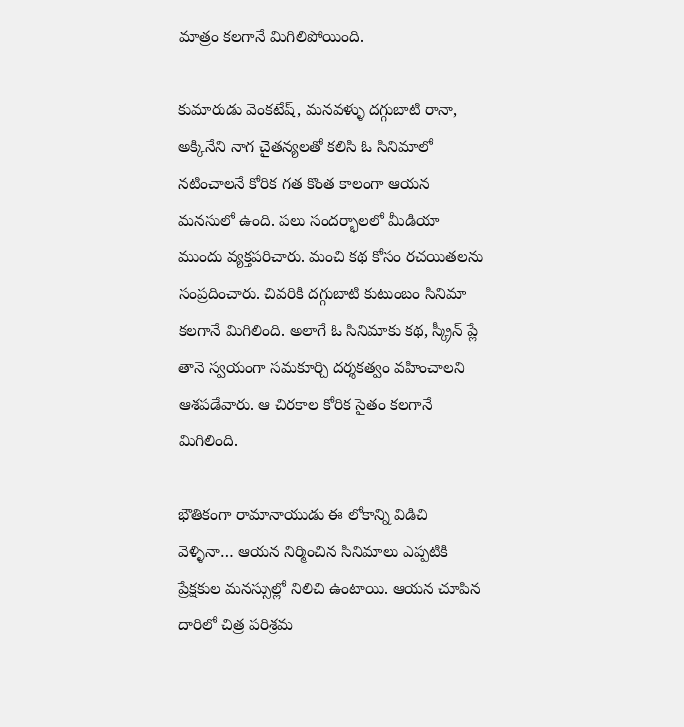మాత్రం కలగానే మిగిలిపోయింది.

కుమారుడు వెంకటేష్, మనవళ్ళు దగ్గుబాటి రానా, అక్కినేని నాగ చైతన్యలతో కలిసి ఓ సినిమాలో నటించాలనే కోరిక గత కొంత కాలంగా ఆయన మనసులో ఉంది. పలు సందర్భాలలో మీడియా ముందు వ్యక్తపరిచారు. మంచి కథ కోసం రచయితలను సంప్రదించారు. చివరికి దగ్గుబాటి కుటుంబం సినిమా కలగానే మిగిలింది. అలాగే ఓ సినిమాకు కథ, స్క్రీన్ ప్లే తానె స్వయంగా సమకూర్చి దర్శకత్వం వహించాలని ఆశపడేవారు. ఆ చిరకాల కోరిక సైతం కలగానే మిగిలింది.

భౌతికంగా రామానాయుడు ఈ లోకాన్ని విడిచి వెళ్ళినా… ఆయన నిర్మించిన సినిమాలు ఎప్పటికి ప్రేక్షకుల మనస్సుల్లో నిలిచి ఉంటాయి. ఆయన చూపిన దారిలో చిత్ర పరిశ్రమ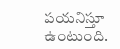పయనిస్తూ ఉంటుంది.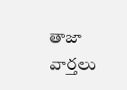తాజా వార్తలు